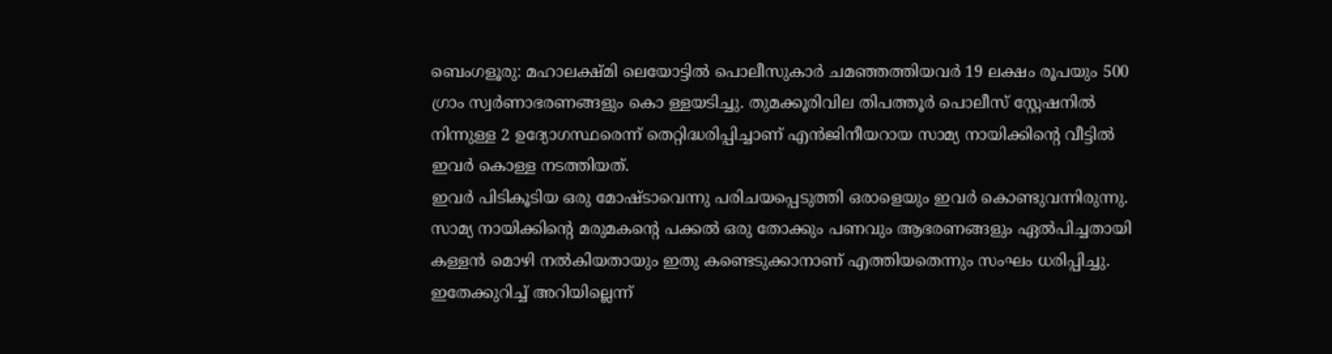ബെംഗളൂരു: മഹാലക്ഷ്മി ലെയോട്ടിൽ പൊലീസുകാർ ചമഞ്ഞത്തിയവർ 19 ലക്ഷം രൂപയും 500 ഗ്രാം സ്വർണാഭരണങ്ങളും കൊ ള്ളയടിച്ചു. തുമക്കൂരിവില തിപത്തൂർ പൊലീസ് സ്റ്റേഷനിൽ നിന്നുള്ള 2 ഉദ്യോഗസ്ഥരെന്ന് തെറ്റിദ്ധരിപ്പിച്ചാണ് എൻജിനീയറായ സാമ്യ നായിക്കിന്റെ വീട്ടിൽ ഇവർ കൊള്ള നടത്തിയത്.
ഇവർ പിടികൂടിയ ഒരു മോഷ്ടാവെന്നു പരിചയപ്പെടുത്തി ഒരാളെയും ഇവർ കൊണ്ടുവന്നിരുന്നു. സാമ്യ നായിക്കിന്റെ മരുമകന്റെ പക്കൽ ഒരു തോക്കും പണവും ആഭരണങ്ങളും ഏൽപിച്ചതായി കള്ളൻ മൊഴി നൽകിയതായും ഇതു കണ്ടെടുക്കാനാണ് എത്തിയതെന്നും സംഘം ധരിപ്പിച്ചു. ഇതേക്കുറിച്ച് അറിയില്ലെന്ന്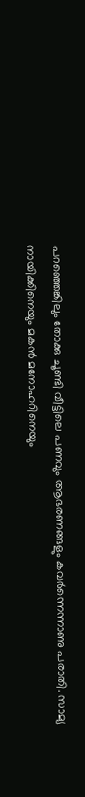പറഞ്ഞെങ്കിലും തോക്കു ചൂണ്ടി വീട്ടിലെ പണവും ആഭരണങ്ങളും കവർന്നെന്നാണു പരാതി. സാമ്യ നായിക്കിനെയും മകൻ മനോഹറിനെയും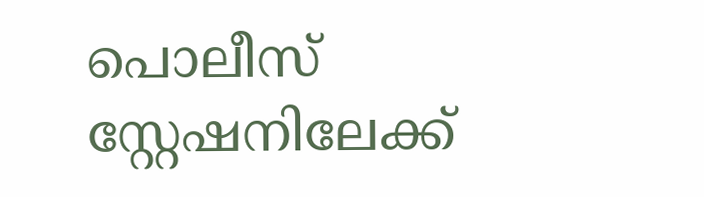പൊലീസ് സ്റ്റേഷനിലേക്ക്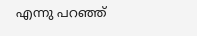എന്നു പറഞ്ഞ്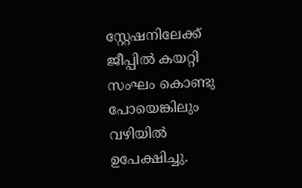സ്റ്റേഷനിലേക്ക് ജീപ്പിൽ കയറ്റി സംഘം കൊണ്ടു പോയെങ്കിലും വഴിയിൽ ഉപേക്ഷിച്ചു.